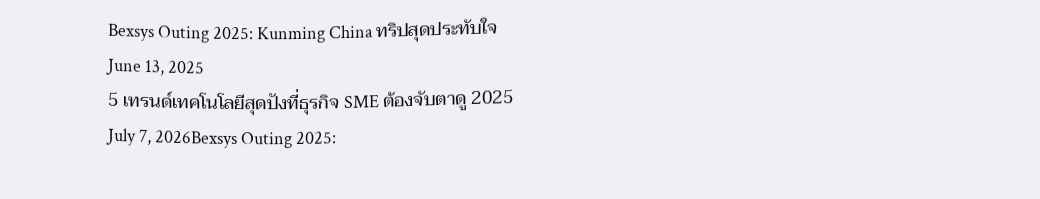Bexsys Outing 2025: Kunming China ทริปสุดประทับใจ
June 13, 2025
5 เทรนด์เทคโนโลยีสุดปังที่ธุรกิจ SME ต้องจับตาดู 2025
July 7, 2026Bexsys Outing 2025: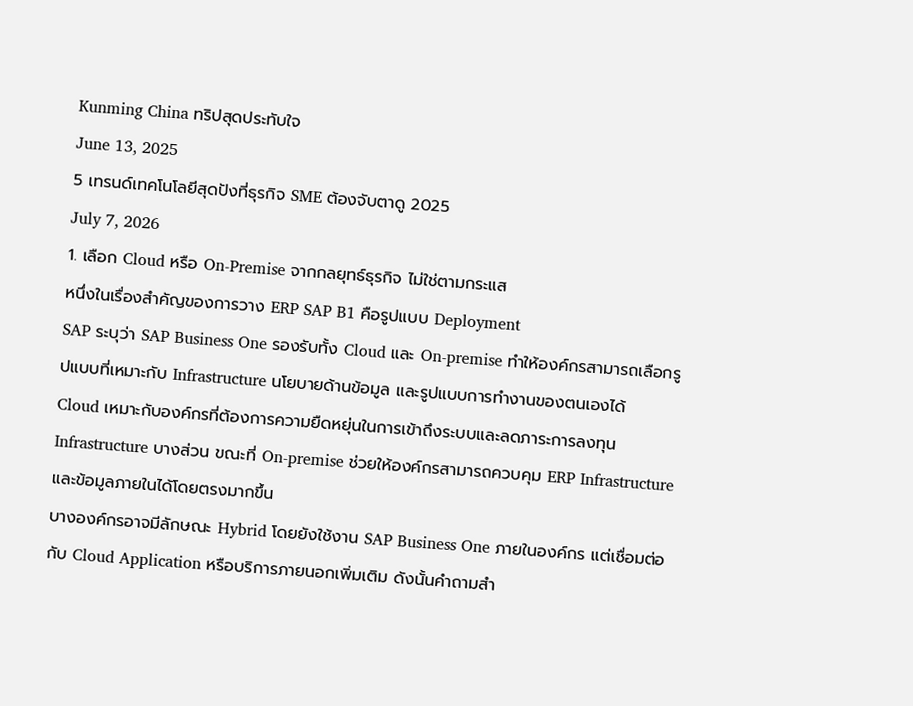Kunming China ทริปสุดประทับใจ
June 13, 2025
5 เทรนด์เทคโนโลยีสุดปังที่ธุรกิจ SME ต้องจับตาดู 2025
July 7, 2026
1. เลือก Cloud หรือ On-Premise จากกลยุทธ์ธุรกิจ ไม่ใช่ตามกระแส
หนึ่งในเรื่องสำคัญของการวาง ERP SAP B1 คือรูปแบบ Deployment
SAP ระบุว่า SAP Business One รองรับทั้ง Cloud และ On-premise ทำให้องค์กรสามารถเลือกรูปแบบที่เหมาะกับ Infrastructure นโยบายด้านข้อมูล และรูปแบบการทำงานของตนเองได้
Cloud เหมาะกับองค์กรที่ต้องการความยืดหยุ่นในการเข้าถึงระบบและลดภาระการลงทุน Infrastructure บางส่วน ขณะที่ On-premise ช่วยให้องค์กรสามารถควบคุม ERP Infrastructure และข้อมูลภายในได้โดยตรงมากขึ้น
บางองค์กรอาจมีลักษณะ Hybrid โดยยังใช้งาน SAP Business One ภายในองค์กร แต่เชื่อมต่อกับ Cloud Application หรือบริการภายนอกเพิ่มเติม ดังนั้นคำถามสำ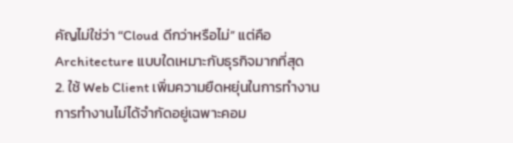คัญไม่ใช่ว่า “Cloud ดีกว่าหรือไม่” แต่คือ Architecture แบบใดเหมาะกับธุรกิจมากที่สุด
2. ใช้ Web Client เพิ่มความยืดหยุ่นในการทำงาน
การทำงานไม่ได้จำกัดอยู่เฉพาะคอม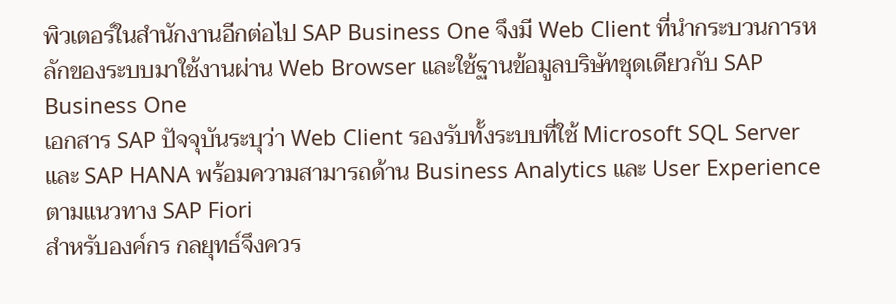พิวเตอร์ในสำนักงานอีกต่อไป SAP Business One จึงมี Web Client ที่นำกระบวนการหลักของระบบมาใช้งานผ่าน Web Browser และใช้ฐานข้อมูลบริษัทชุดเดียวกับ SAP Business One
เอกสาร SAP ปัจจุบันระบุว่า Web Client รองรับทั้งระบบที่ใช้ Microsoft SQL Server และ SAP HANA พร้อมความสามารถด้าน Business Analytics และ User Experience ตามแนวทาง SAP Fiori
สำหรับองค์กร กลยุทธ์จึงควร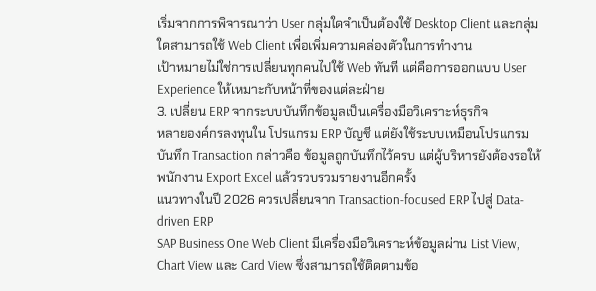เริ่มจากการพิจารณาว่า User กลุ่มใดจำเป็นต้องใช้ Desktop Client และกลุ่มใดสามารถใช้ Web Client เพื่อเพิ่มความคล่องตัวในการทำงาน
เป้าหมายไม่ใช่การเปลี่ยนทุกคนไปใช้ Web ทันที แต่คือการออกแบบ User Experience ให้เหมาะกับหน้าที่ของแต่ละฝ่าย
3. เปลี่ยน ERP จากระบบบันทึกข้อมูลเป็นเครื่องมือวิเคราะห์ธุรกิจ
หลายองค์กรลงทุนใน โปรแกรม ERP บัญชี แต่ยังใช้ระบบเหมือนโปรแกรมบันทึก Transaction กล่าวคือ ข้อมูลถูกบันทึกไว้ครบ แต่ผู้บริหารยังต้องรอให้พนักงาน Export Excel แล้วรวบรวมรายงานอีกครั้ง
แนวทางในปี 2026 ควรเปลี่ยนจาก Transaction-focused ERP ไปสู่ Data-driven ERP
SAP Business One Web Client มีเครื่องมือวิเคราะห์ข้อมูลผ่าน List View, Chart View และ Card View ซึ่งสามารถใช้ติดตามข้อ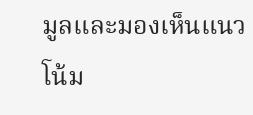มูลและมองเห็นแนวโน้ม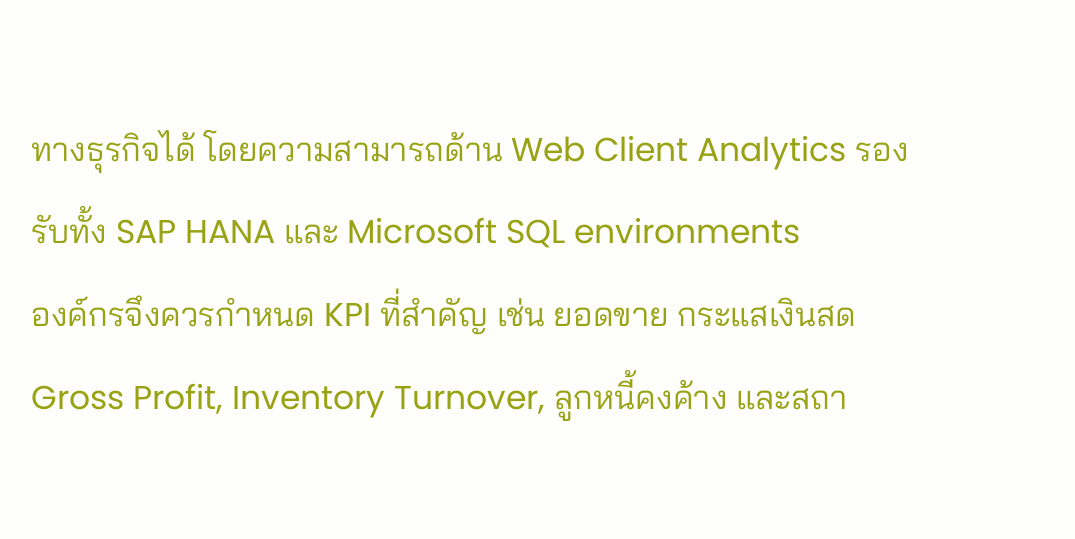ทางธุรกิจได้ โดยความสามารถด้าน Web Client Analytics รองรับทั้ง SAP HANA และ Microsoft SQL environments
องค์กรจึงควรกำหนด KPI ที่สำคัญ เช่น ยอดขาย กระแสเงินสด Gross Profit, Inventory Turnover, ลูกหนี้คงค้าง และสถา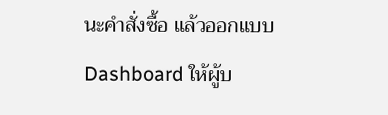นะคำสั่งซื้อ แล้วออกแบบ Dashboard ให้ผู้บ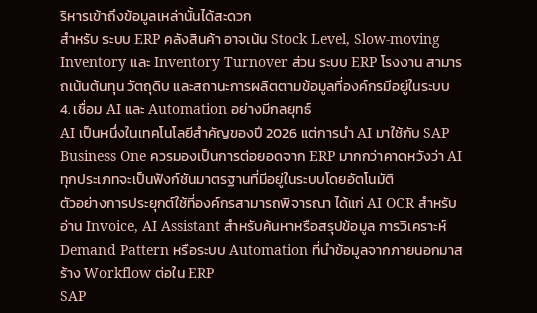ริหารเข้าถึงข้อมูลเหล่านั้นได้สะดวก
สำหรับ ระบบ ERP คลังสินค้า อาจเน้น Stock Level, Slow-moving Inventory และ Inventory Turnover ส่วน ระบบ ERP โรงงาน สามารถเน้นต้นทุน วัตถุดิบ และสถานะการผลิตตามข้อมูลที่องค์กรมีอยู่ในระบบ
4. เชื่อม AI และ Automation อย่างมีกลยุทธ์
AI เป็นหนึ่งในเทคโนโลยีสำคัญของปี 2026 แต่การนำ AI มาใช้กับ SAP Business One ควรมองเป็นการต่อยอดจาก ERP มากกว่าคาดหวังว่า AI ทุกประเภทจะเป็นฟังก์ชันมาตรฐานที่มีอยู่ในระบบโดยอัตโนมัติ
ตัวอย่างการประยุกต์ใช้ที่องค์กรสามารถพิจารณา ได้แก่ AI OCR สำหรับอ่าน Invoice, AI Assistant สำหรับค้นหาหรือสรุปข้อมูล การวิเคราะห์ Demand Pattern หรือระบบ Automation ที่นำข้อมูลจากภายนอกมาสร้าง Workflow ต่อใน ERP
SAP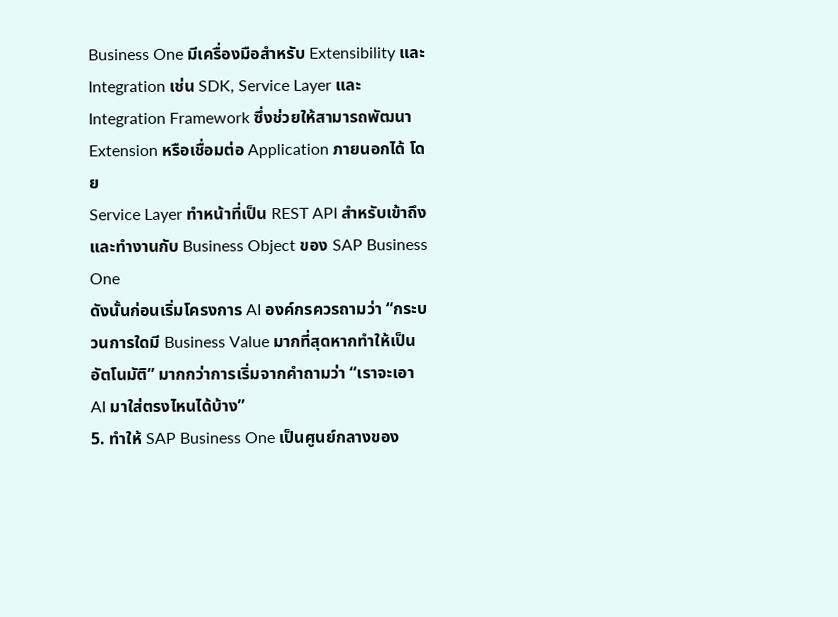Business One มีเครื่องมือสำหรับ Extensibility และ Integration เช่น SDK, Service Layer และ Integration Framework ซึ่งช่วยให้สามารถพัฒนา Extension หรือเชื่อมต่อ Application ภายนอกได้ โดย
Service Layer ทำหน้าที่เป็น REST API สำหรับเข้าถึงและทำงานกับ Business Object ของ SAP Business One
ดังนั้นก่อนเริ่มโครงการ AI องค์กรควรถามว่า “กระบวนการใดมี Business Value มากที่สุดหากทำให้เป็นอัตโนมัติ” มากกว่าการเริ่มจากคำถามว่า “เราจะเอา AI มาใส่ตรงไหนได้บ้าง”
5. ทำให้ SAP Business One เป็นศูนย์กลางของ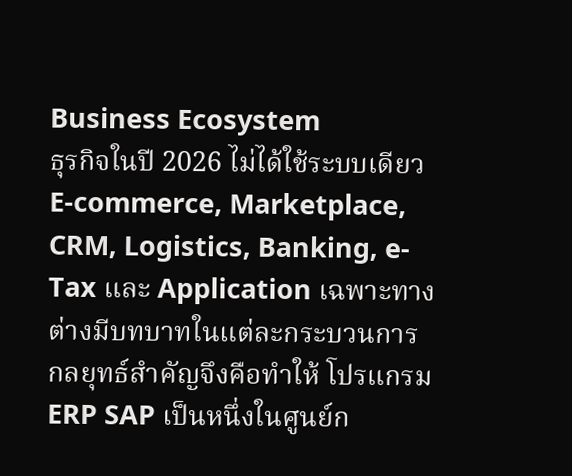Business Ecosystem
ธุรกิจในปี 2026 ไม่ได้ใช้ระบบเดียว E-commerce, Marketplace, CRM, Logistics, Banking, e-Tax และ Application เฉพาะทางต่างมีบทบาทในแต่ละกระบวนการ
กลยุทธ์สำคัญจึงคือทำให้ โปรแกรม ERP SAP เป็นหนึ่งในศูนย์ก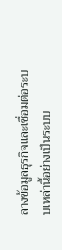ลางข้อมูลธุรกิจและเชื่อมต่อระบบเหล่านี้อย่างเป็นระบบ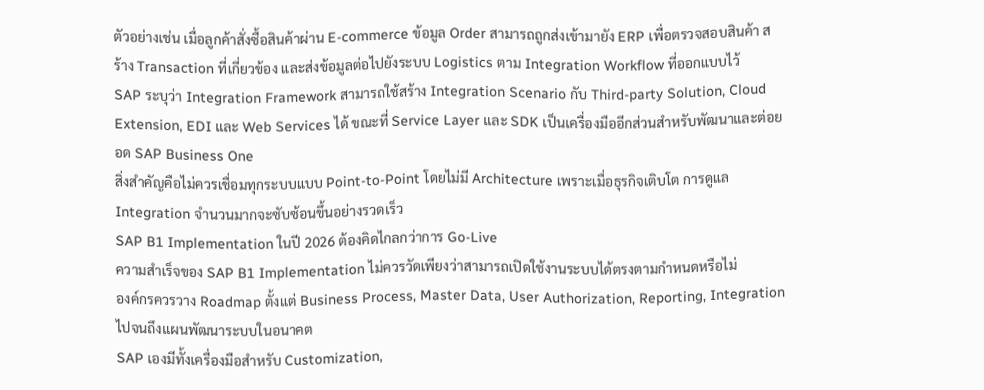ตัวอย่างเช่น เมื่อลูกค้าสั่งซื้อสินค้าผ่าน E-commerce ข้อมูล Order สามารถถูกส่งเข้ามายัง ERP เพื่อตรวจสอบสินค้า สร้าง Transaction ที่เกี่ยวข้อง และส่งข้อมูลต่อไปยังระบบ Logistics ตาม Integration Workflow ที่ออกแบบไว้
SAP ระบุว่า Integration Framework สามารถใช้สร้าง Integration Scenario กับ Third-party Solution, Cloud Extension, EDI และ Web Services ได้ ขณะที่ Service Layer และ SDK เป็นเครื่องมืออีกส่วนสำหรับพัฒนาและต่อยอด SAP Business One
สิ่งสำคัญคือไม่ควรเชื่อมทุกระบบแบบ Point-to-Point โดยไม่มี Architecture เพราะเมื่อธุรกิจเติบโต การดูแล Integration จำนวนมากจะซับซ้อนขึ้นอย่างรวดเร็ว
SAP B1 Implementation ในปี 2026 ต้องคิดไกลกว่าการ Go-Live
ความสำเร็จของ SAP B1 Implementation ไม่ควรวัดเพียงว่าสามารถเปิดใช้งานระบบได้ตรงตามกำหนดหรือไม่
องค์กรควรวาง Roadmap ตั้งแต่ Business Process, Master Data, User Authorization, Reporting, Integration ไปจนถึงแผนพัฒนาระบบในอนาคต
SAP เองมีทั้งเครื่องมือสำหรับ Customization,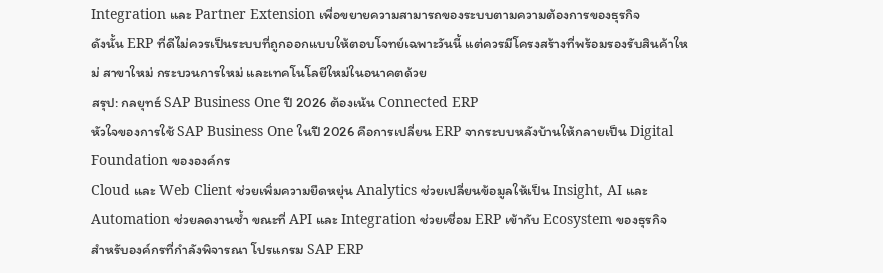Integration และ Partner Extension เพื่อขยายความสามารถของระบบตามความต้องการของธุรกิจ
ดังนั้น ERP ที่ดีไม่ควรเป็นระบบที่ถูกออกแบบให้ตอบโจทย์เฉพาะวันนี้ แต่ควรมีโครงสร้างที่พร้อมรองรับสินค้าใหม่ สาขาใหม่ กระบวนการใหม่ และเทคโนโลยีใหม่ในอนาคตด้วย
สรุป: กลยุทธ์ SAP Business One ปี 2026 ต้องเน้น Connected ERP
หัวใจของการใช้ SAP Business One ในปี 2026 คือการเปลี่ยน ERP จากระบบหลังบ้านให้กลายเป็น Digital Foundation ขององค์กร
Cloud และ Web Client ช่วยเพิ่มความยืดหยุ่น Analytics ช่วยเปลี่ยนข้อมูลให้เป็น Insight, AI และ Automation ช่วยลดงานซ้ำ ขณะที่ API และ Integration ช่วยเชื่อม ERP เข้ากับ Ecosystem ของธุรกิจ
สำหรับองค์กรที่กำลังพิจารณา โปรแกรม SAP ERP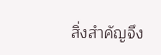สิ่งสำคัญจึง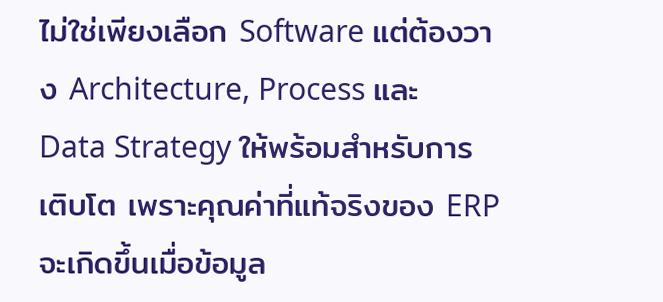ไม่ใช่เพียงเลือก Software แต่ต้องวาง Architecture, Process และ Data Strategy ให้พร้อมสำหรับการเติบโต เพราะคุณค่าที่แท้จริงของ ERP จะเกิดขึ้นเมื่อข้อมูล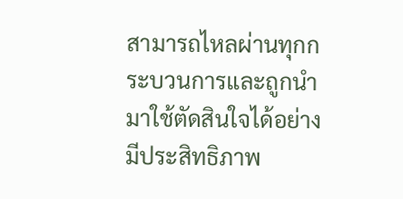สามารถไหลผ่านทุกกระบวนการและถูกนำมาใช้ตัดสินใจได้อย่างมีประสิทธิภาพ